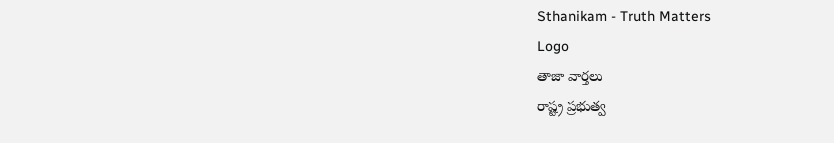Sthanikam - Truth Matters
Logo
తాజా వార్తలు
రాష్ట్ర ప్రభుత్వ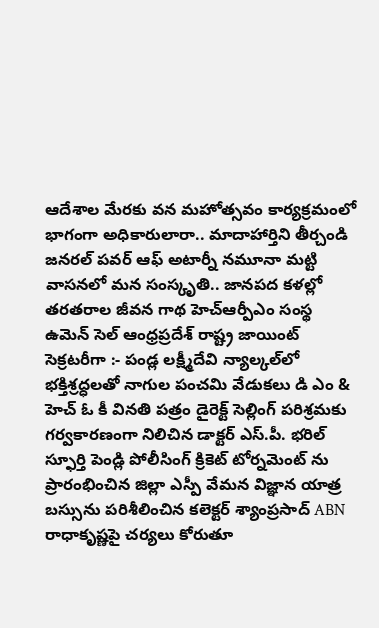ఆదేశాల మేరకు వన మహోత్సవం కార్యక్రమంలో భాగంగా అధికారులారా.. మాదాహార్తిని తీర్చండి జనరల్ పవర్ ఆఫ్ అటార్నీ నమూనా మట్టి వాసనలో మన సంస్కృతి.. జానపద కళల్లో తరతరాల జీవన గాథ హెచ్ఆర్పీఎం సంస్థ ఉమెన్ సెల్ ఆంధ్రప్రదేశ్ రాష్ట్ర జాయింట్ సెక్రటరీగా :- పండ్ల లక్ష్మీదేవి న్యాల్కల్‌లో భక్తిశ్రద్ధలతో నాగుల పంచమి వేడుకలు డి ఎం & హెచ్ ఓ కీ వినతి పత్రం డైరెక్ట్ సెల్లింగ్ పరిశ్రమకు గర్వకారణంగా నిలిచిన డాక్టర్ ఎస్.పీ. భరిల్ స్ఫూర్తి పెండ్లి పోలీసింగ్ క్రికెట్ టోర్నమెంట్ ను ప్రారంభించిన జిల్లా ఎస్పీ వేమన విజ్ఞాన యాత్ర బస్సును పరిశీలించిన కలెక్టర్ శ్యాంప్రసాద్ ABN రాధాకృష్ణపై చర్యలు కోరుతూ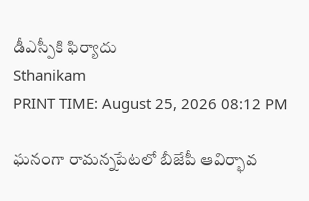డీఎస్పీకి ఫిర్యాదు
Sthanikam
PRINT TIME: August 25, 2026 08:12 PM

ఘనంగా రామన్నపేటలో బీజేపీ ఆవిర్భావ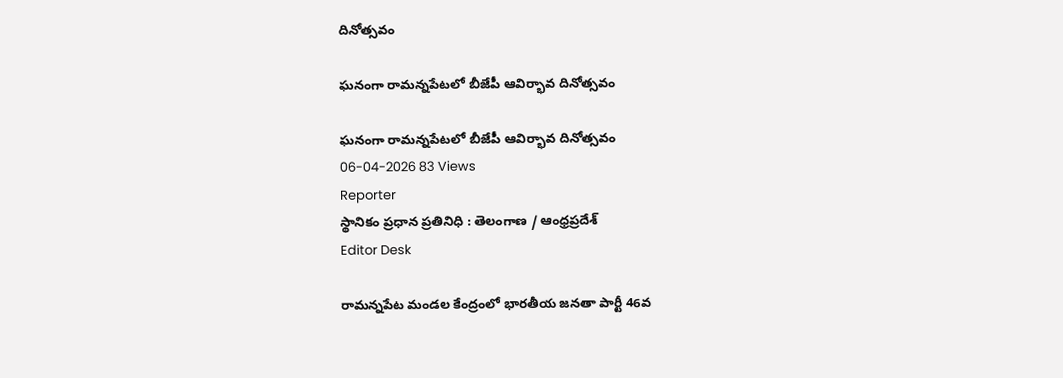దినోత్సవం

ఘనంగా రామన్నపేటలో బీజేపీ ఆవిర్భావ దినోత్సవం

ఘనంగా రామన్నపేటలో బీజేపీ ఆవిర్భావ దినోత్సవం
06-04-2026 83 Views
Reporter
స్థానికం ప్రధాన ప్రతినిధి : తెలంగాణ / ఆంధ్రప్రదేశ్
Editor Desk

రామన్నపేట మండల కేంద్రంలో భారతీయ జనతా పార్టీ 46వ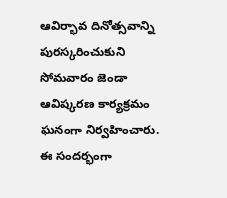ఆవిర్భావ దినోత్సవాన్ని పురస్కరించుకుని సోమవారం జెండా ఆవిష్కరణ కార్యక్రమం ఘనంగా నిర్వహించారు. ఈ సందర్భంగా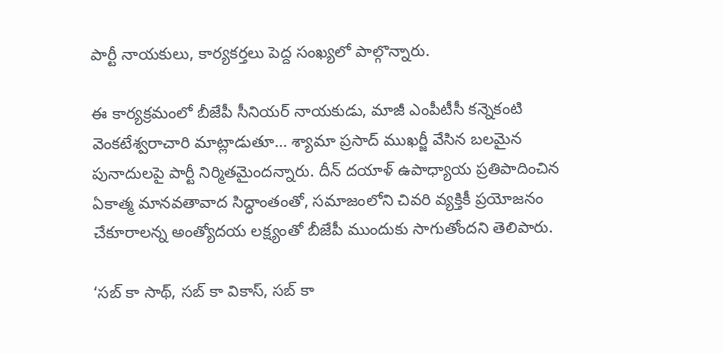పార్టీ నాయకులు, కార్యకర్తలు పెద్ద సంఖ్యలో పాల్గొన్నారు.

ఈ కార్యక్రమంలో బీజేపీ సీనియర్ నాయకుడు, మాజీ ఎంపీటీసీ కన్నెకంటి వెంకటేశ్వరాచారి మాట్లాడుతూ… శ్యామా ప్రసాద్ ముఖర్జీ వేసిన బలమైన పునాదులపై పార్టీ నిర్మితమైందన్నారు. దీన్ దయాళ్ ఉపాధ్యాయ ప్రతిపాదించిన ఏకాత్మ మానవతావాద సిద్ధాంతంతో, సమాజంలోని చివరి వ్యక్తికీ ప్రయోజనం చేకూరాలన్న అంత్యోదయ లక్ష్యంతో బీజేపీ ముందుకు సాగుతోందని తెలిపారు.

‘సబ్ కా సాథ్, సబ్ కా వికాస్, సబ్ కా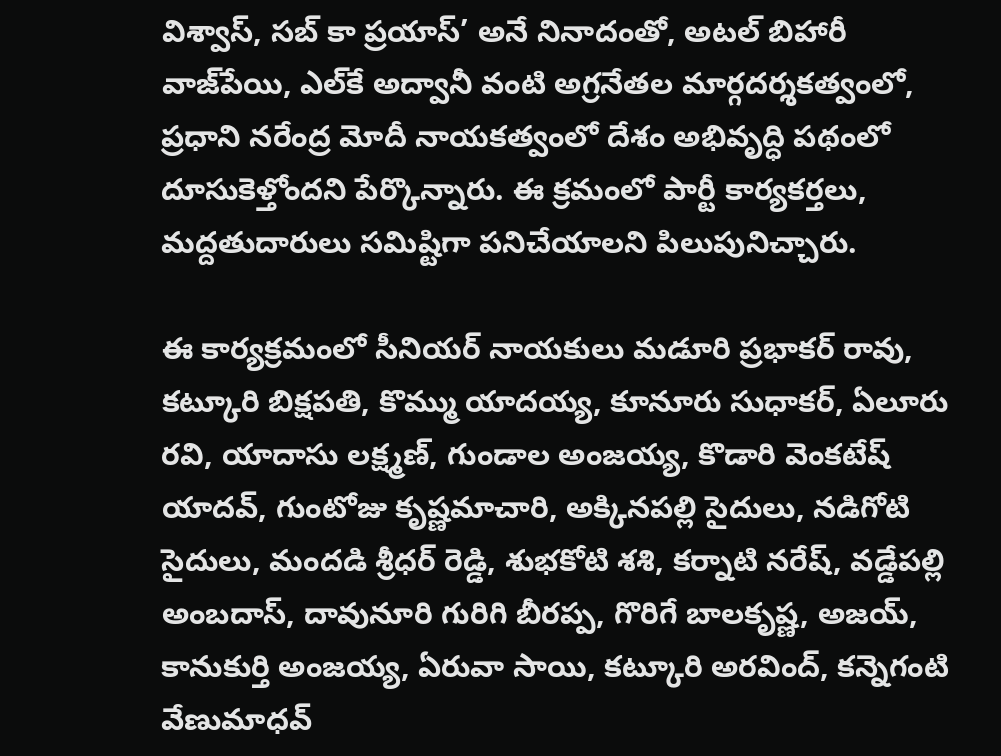విశ్వాస్, సబ్ కా ప్రయాస్’ అనే నినాదంతో, అటల్ బిహారీ వాజ్‌పేయి, ఎల్‌కే అద్వానీ వంటి అగ్రనేతల మార్గదర్శకత్వంలో, ప్రధాని నరేంద్ర మోదీ నాయకత్వంలో దేశం అభివృద్ధి పథంలో దూసుకెళ్తోందని పేర్కొన్నారు. ఈ క్రమంలో పార్టీ కార్యకర్తలు, మద్దతుదారులు సమిష్టిగా పనిచేయాలని పిలుపునిచ్చారు.

ఈ కార్యక్రమంలో సీనియర్ నాయకులు మడూరి ప్రభాకర్ రావు, కట్కూరి బిక్షపతి, కొమ్ము యాదయ్య, కూనూరు సుధాకర్, ఏలూరు రవి, యాదాసు లక్ష్మణ్, గుండాల అంజయ్య, కొడారి వెంకటేష్ యాదవ్, గుంటోజు కృష్ణమాచారి, అక్కినపల్లి సైదులు, నడిగోటి సైదులు, మందడి శ్రీధర్ రెడ్డి, శుభకోటి శశి, కర్నాటి నరేష్, వడ్డేపల్లి అంబదాస్, దావునూరి గురిగి బీరప్ప, గొరిగే బాలకృష్ణ, అజయ్, కానుకుర్తి అంజయ్య, ఏరువా సాయి, కట్కూరి అరవింద్, కన్నెగంటి వేణుమాధవ్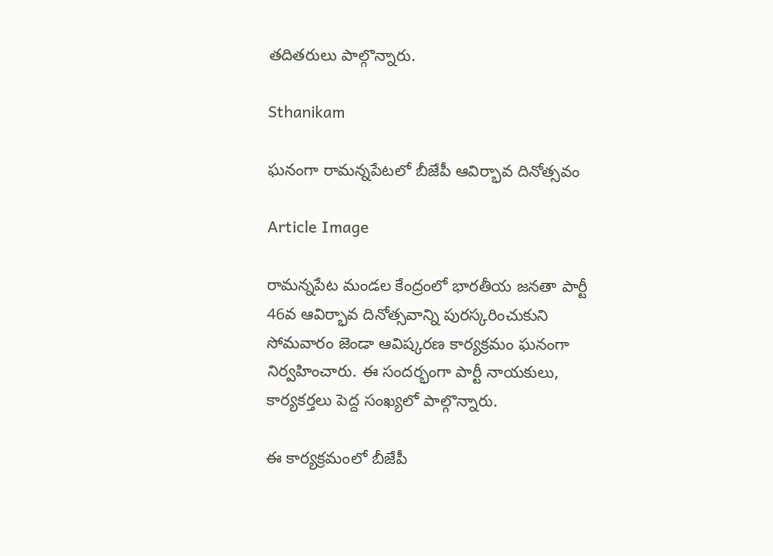తదితరులు పాల్గొన్నారు.

Sthanikam

ఘనంగా రామన్నపేటలో బీజేపీ ఆవిర్భావ దినోత్సవం

Article Image

రామన్నపేట మండల కేంద్రంలో భారతీయ జనతా పార్టీ 46వ ఆవిర్భావ దినోత్సవాన్ని పురస్కరించుకుని సోమవారం జెండా ఆవిష్కరణ కార్యక్రమం ఘనంగా నిర్వహించారు. ఈ సందర్భంగా పార్టీ నాయకులు, కార్యకర్తలు పెద్ద సంఖ్యలో పాల్గొన్నారు.

ఈ కార్యక్రమంలో బీజేపీ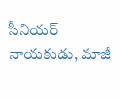సీనియర్ నాయకుడు, మాజీ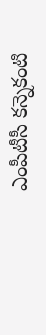ఎంపీటీసీ కన్నెకంటి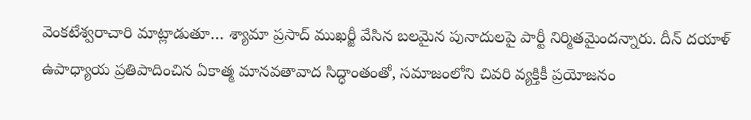వెంకటేశ్వరాచారి మాట్లాడుతూ… శ్యామా ప్రసాద్ ముఖర్జీ వేసిన బలమైన పునాదులపై పార్టీ నిర్మితమైందన్నారు. దీన్ దయాళ్ ఉపాధ్యాయ ప్రతిపాదించిన ఏకాత్మ మానవతావాద సిద్ధాంతంతో, సమాజంలోని చివరి వ్యక్తికీ ప్రయోజనం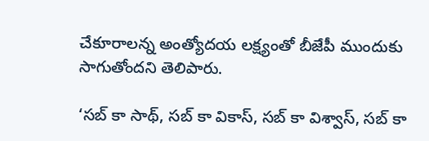చేకూరాలన్న అంత్యోదయ లక్ష్యంతో బీజేపీ ముందుకు సాగుతోందని తెలిపారు.

‘సబ్ కా సాథ్, సబ్ కా వికాస్, సబ్ కా విశ్వాస్, సబ్ కా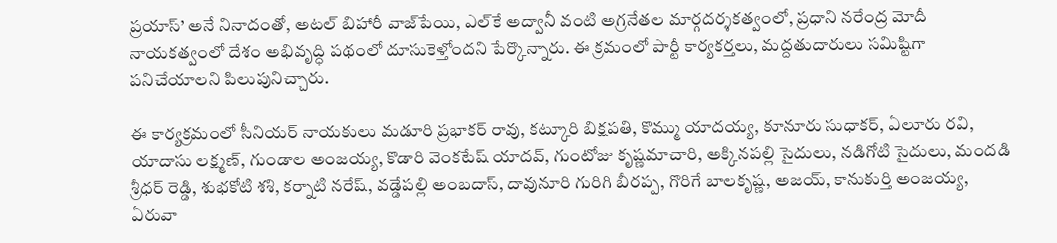ప్రయాస్’ అనే నినాదంతో, అటల్ బిహారీ వాజ్‌పేయి, ఎల్‌కే అద్వానీ వంటి అగ్రనేతల మార్గదర్శకత్వంలో, ప్రధాని నరేంద్ర మోదీ నాయకత్వంలో దేశం అభివృద్ధి పథంలో దూసుకెళ్తోందని పేర్కొన్నారు. ఈ క్రమంలో పార్టీ కార్యకర్తలు, మద్దతుదారులు సమిష్టిగా పనిచేయాలని పిలుపునిచ్చారు.

ఈ కార్యక్రమంలో సీనియర్ నాయకులు మడూరి ప్రభాకర్ రావు, కట్కూరి బిక్షపతి, కొమ్ము యాదయ్య, కూనూరు సుధాకర్, ఏలూరు రవి, యాదాసు లక్ష్మణ్, గుండాల అంజయ్య, కొడారి వెంకటేష్ యాదవ్, గుంటోజు కృష్ణమాచారి, అక్కినపల్లి సైదులు, నడిగోటి సైదులు, మందడి శ్రీధర్ రెడ్డి, శుభకోటి శశి, కర్నాటి నరేష్, వడ్డేపల్లి అంబదాస్, దావునూరి గురిగి బీరప్ప, గొరిగే బాలకృష్ణ, అజయ్, కానుకుర్తి అంజయ్య, ఏరువా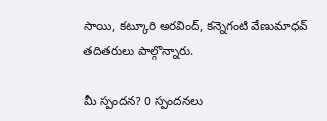సాయి, కట్కూరి అరవింద్, కన్నెగంటి వేణుమాధవ్ తదితరులు పాల్గొన్నారు.

మీ స్పందన? 0 స్పందనలు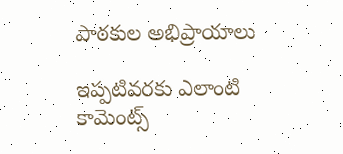పాఠకుల అభిప్రాయాలు

ఇప్పటివరకు ఎలాంటి కామెంట్స్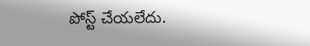పోస్ట్ చేయలేదు.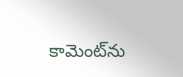కామెంట్‌ను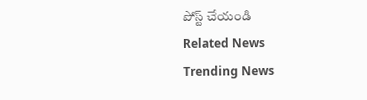పోస్ట్ చేయండి
Related News
Trending News